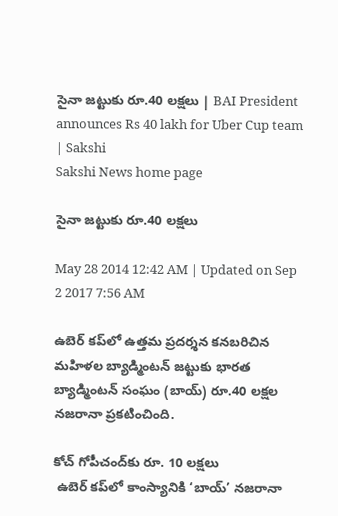సైనా జట్టుకు రూ.40 లక్షలు | BAI President announces Rs 40 lakh for Uber Cup team | Sakshi
Sakshi News home page

సైనా జట్టుకు రూ.40 లక్షలు

May 28 2014 12:42 AM | Updated on Sep 2 2017 7:56 AM

ఉబెర్ కప్‌లో ఉత్తమ ప్రదర్శన కనబరిచిన మహిళల బ్యాడ్మింటన్ జట్టుకు భారత బ్యాడ్మింటన్ సంఘం (బాయ్) రూ.40 లక్షల నజరానా ప్రకటించింది.

కోచ్ గోపీచంద్‌కు రూ. 10 లక్షలు
 ఉబెర్ కప్‌లో కాంస్యానికి ‘బాయ్’ నజరానా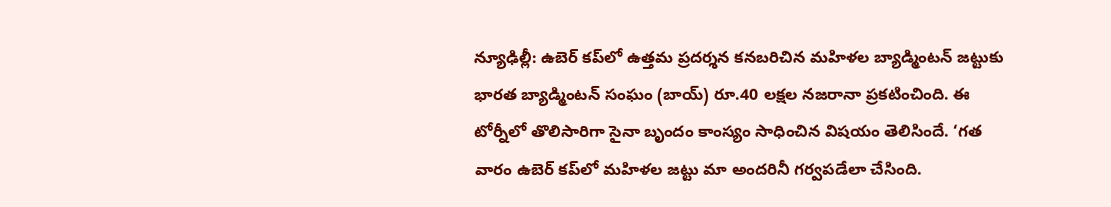న్యూఢిల్లీ: ఉబెర్ కప్‌లో ఉత్తమ ప్రదర్శన కనబరిచిన మహిళల బ్యాడ్మింటన్ జట్టుకు భారత బ్యాడ్మింటన్ సంఘం (బాయ్) రూ.40 లక్షల నజరానా ప్రకటించింది. ఈ టోర్నీలో తొలిసారిగా సైనా బృందం కాంస్యం సాధించిన విషయం తెలిసిందే. ‘గత వారం ఉబెర్ కప్‌లో మహిళల జట్టు మా అందరినీ గర్వపడేలా చేసింది.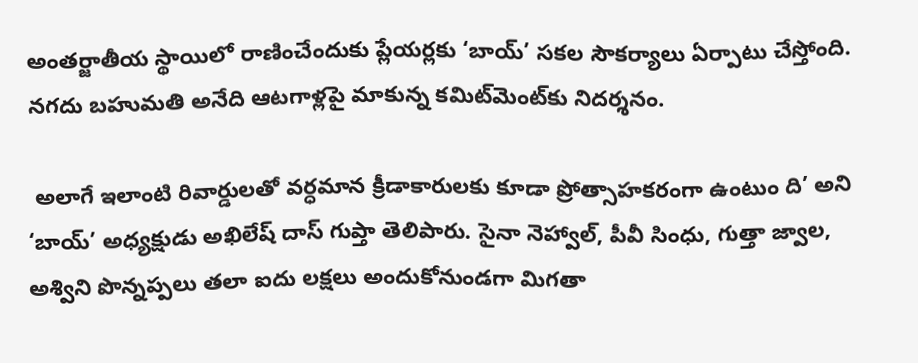అంతర్జాతీయ స్థాయిలో రాణించేందుకు ప్లేయర్లకు ‘బాయ్’ సకల సౌకర్యాలు ఏర్పాటు చేస్తోంది. నగదు బహుమతి అనేది ఆటగాళ్లపై మాకున్న కమిట్‌మెంట్‌కు నిదర్శనం.

 అలాగే ఇలాంటి రివార్డులతో వర్ధమాన క్రీడాకారులకు కూడా ప్రోత్సాహకరంగా ఉంటుం ది’ అని ‘బాయ్’ అధ్యక్షుడు అఖిలేష్ దాస్ గుప్తా తెలిపారు. సైనా నెహ్వాల్, పీవీ సింధు, గుత్తా జ్వాల, అశ్విని పొన్నప్పలు తలా ఐదు లక్షలు అందుకోనుండగా మిగతా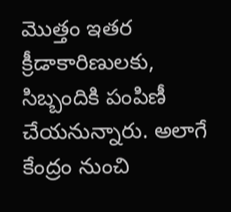మొత్తం ఇతర క్రీడాకారిణులకు, సిబ్బందికి పంపిణీ చేయనున్నారు. అలాగే కేంద్రం నుంచి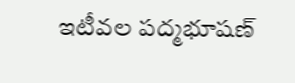ఇటీవల పద్మభూషణ్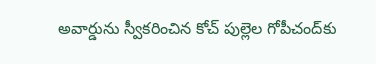అవార్డును స్వీకరించిన కోచ్ పుల్లెల గోపీచంద్‌కు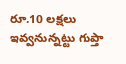రూ.10 లక్షలు ఇవ్వనున్నట్టు గుప్తా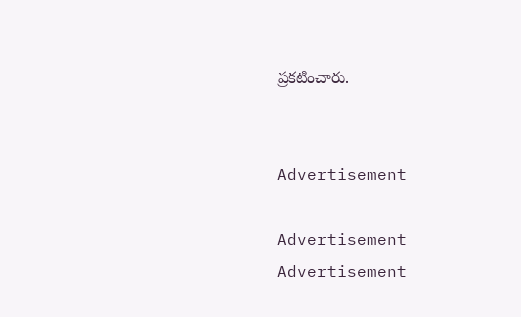ప్రకటించారు.


Advertisement

Advertisement
Advertisement